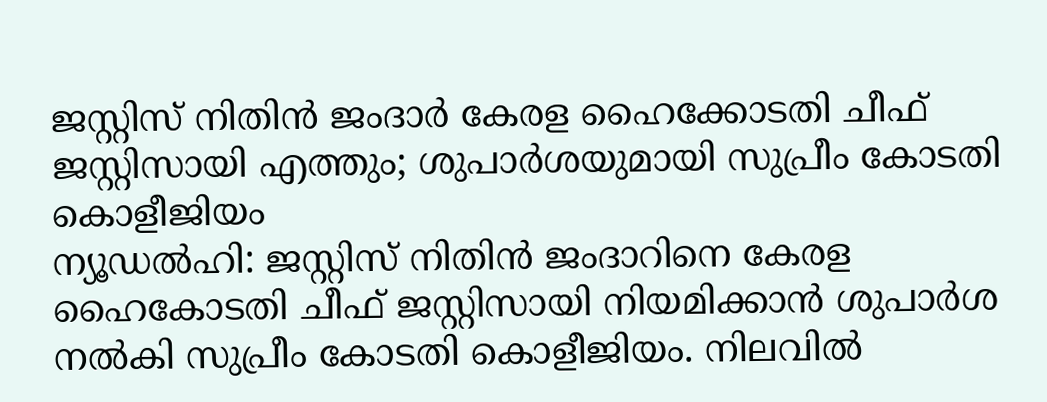ജസ്റ്റിസ് നിതിൻ ജംദാർ കേരള ഹൈക്കോടതി ചീഫ് ജസ്റ്റിസായി എത്തും; ശുപാർശയുമായി സുപ്രീം കോടതി കൊളീജിയം
ന്യൂഡൽഹി: ജസ്റ്റിസ് നിതിൻ ജംദാറിനെ കേരള ഹൈകോടതി ചീഫ് ജസ്റ്റിസായി നിയമിക്കാൻ ശുപാർശ നൽകി സുപ്രീം കോടതി കൊളീജിയം. നിലവിൽ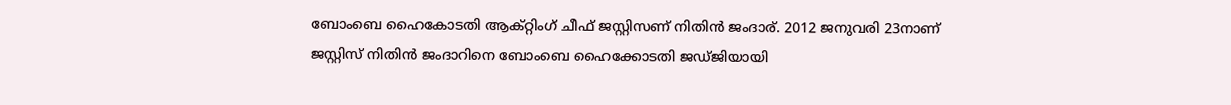ബോംബെ ഹൈകോടതി ആക്റ്റിംഗ് ചീഫ് ജസ്റ്റിസണ് നിതിൻ ജംദാര്. 2012 ജനുവരി 23നാണ് ജസ്റ്റിസ് നിതിൻ ജംദാറിനെ ബോംബെ ഹൈക്കോടതി ജഡ്ജിയായി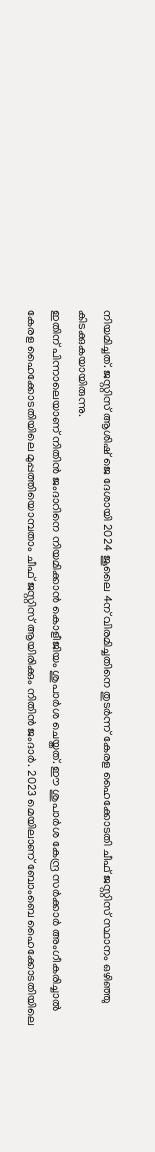നിയമിച്ചത്. ജസ്റ്റിസ് ആശിഷ് ജെ ദേശായി 2024 ജൂലൈ 4ന് വിരമിച്ചതിനെ തുടർന്ന് കേരള ഹൈക്കോടതി ചീഫ് ജസ്റ്റിസ് സ്ഥാനം ഒഴിഞ്ഞു കിടക്കുകയായിരുന്നു.
ഇതിന് പിന്നാലെയാണ് നിതിൻ ജംദാറിനെ നിയമിക്കാൻ കൊളീജിയം ശുപാർശ ചെയ്തത്. ഈ ശുപാർശ കേന്ദ്ര സർക്കാർ അംഗീകരിച്ചാൽ കേരള ഹൈക്കോടതിയിലെ മുപ്പത്തിയൊമ്പതാം ചീഫ് ജസ്റ്റിസ് ആയിരിക്കും നിതിൻ ജംദാർ. 2023 മെയിലാണ് ബോംബെ ഹൈക്കോടതിയിലെ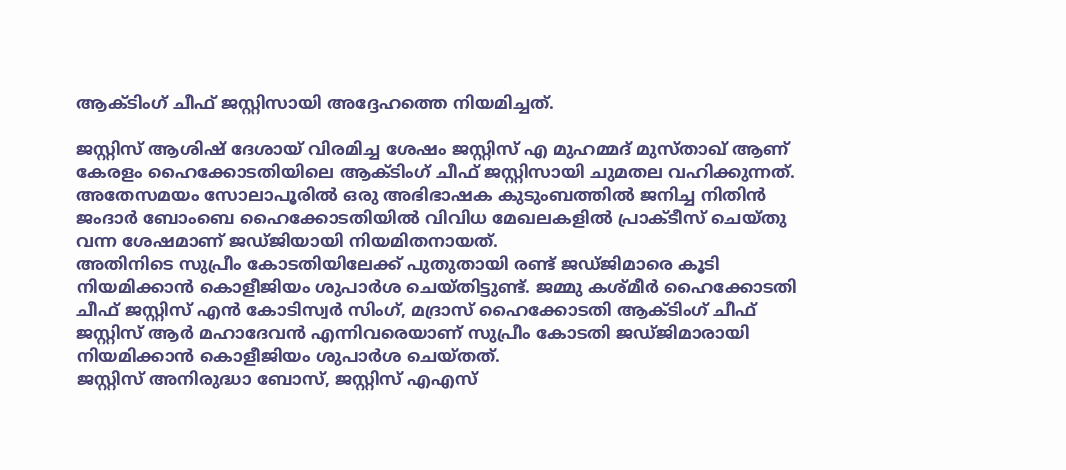ആക്ടിംഗ് ചീഫ് ജസ്റ്റിസായി അദ്ദേഹത്തെ നിയമിച്ചത്.

ജസ്റ്റിസ് ആശിഷ് ദേശായ് വിരമിച്ച ശേഷം ജസ്റ്റിസ് എ മുഹമ്മദ് മുസ്താഖ് ആണ് കേരളം ഹൈക്കോടതിയിലെ ആക്ടിംഗ് ചീഫ് ജസ്റ്റിസായി ചുമതല വഹിക്കുന്നത്. അതേസമയം സോലാപൂരിൽ ഒരു അഭിഭാഷക കുടുംബത്തിൽ ജനിച്ച നിതിൻ ജംദാർ ബോംബെ ഹൈക്കോടതിയിൽ വിവിധ മേഖലകളിൽ പ്രാക്ടീസ് ചെയ്തു വന്ന ശേഷമാണ് ജഡ്ജിയായി നിയമിതനായത്.
അതിനിടെ സുപ്രീം കോടതിയിലേക്ക് പുതുതായി രണ്ട് ജഡ്ജിമാരെ കൂടി നിയമിക്കാൻ കൊളീജിയം ശുപാർശ ചെയ്തിട്ടുണ്ട്. ജമ്മു കശ്മീർ ഹൈക്കോടതി ചീഫ് ജസ്റ്റിസ് എൻ കോടിസ്വർ സിംഗ്, മദ്രാസ് ഹൈക്കോടതി ആക്ടിംഗ് ചീഫ് ജസ്റ്റിസ് ആർ മഹാദേവൻ എന്നിവരെയാണ് സുപ്രീം കോടതി ജഡ്ജിമാരായി നിയമിക്കാൻ കൊളീജിയം ശുപാർശ ചെയ്തത്.
ജസ്റ്റിസ് അനിരുദ്ധാ ബോസ്, ജസ്റ്റിസ് എഎസ്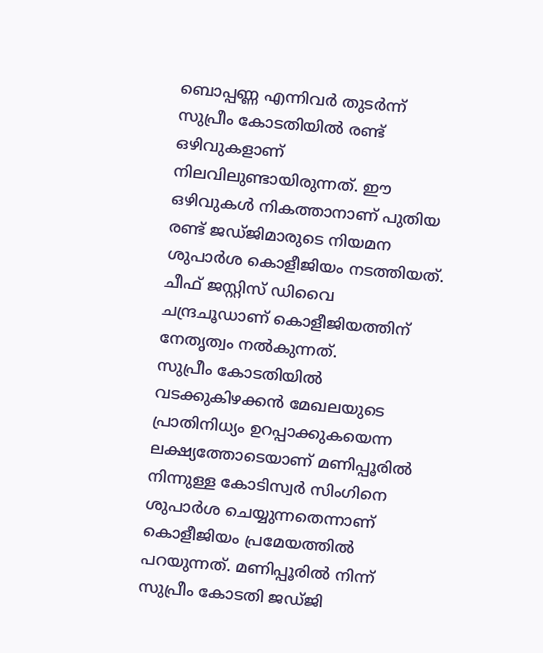ബൊപ്പണ്ണ എന്നിവർ തുടർന്ന് സുപ്രീം കോടതിയിൽ രണ്ട് ഒഴിവുകളാണ് നിലവിലുണ്ടായിരുന്നത്. ഈ ഒഴിവുകൾ നികത്താനാണ് പുതിയ രണ്ട് ജഡ്ജിമാരുടെ നിയമന ശുപാർശ കൊളീജിയം നടത്തിയത്. ചീഫ് ജസ്റ്റിസ് ഡിവൈ ചന്ദ്രചൂഡാണ് കൊളീജിയത്തിന് നേതൃത്വം നൽകുന്നത്.
സുപ്രീം കോടതിയിൽ വടക്കുകിഴക്കൻ മേഖലയുടെ പ്രാതിനിധ്യം ഉറപ്പാക്കുകയെന്ന ലക്ഷ്യത്തോടെയാണ് മണിപ്പൂരിൽ നിന്നുള്ള കോടിസ്വർ സിംഗിനെ ശുപാർശ ചെയ്യുന്നതെന്നാണ് കൊളീജിയം പ്രമേയത്തിൽ പറയുന്നത്. മണിപ്പൂരിൽ നിന്ന് സുപ്രീം കോടതി ജഡ്ജി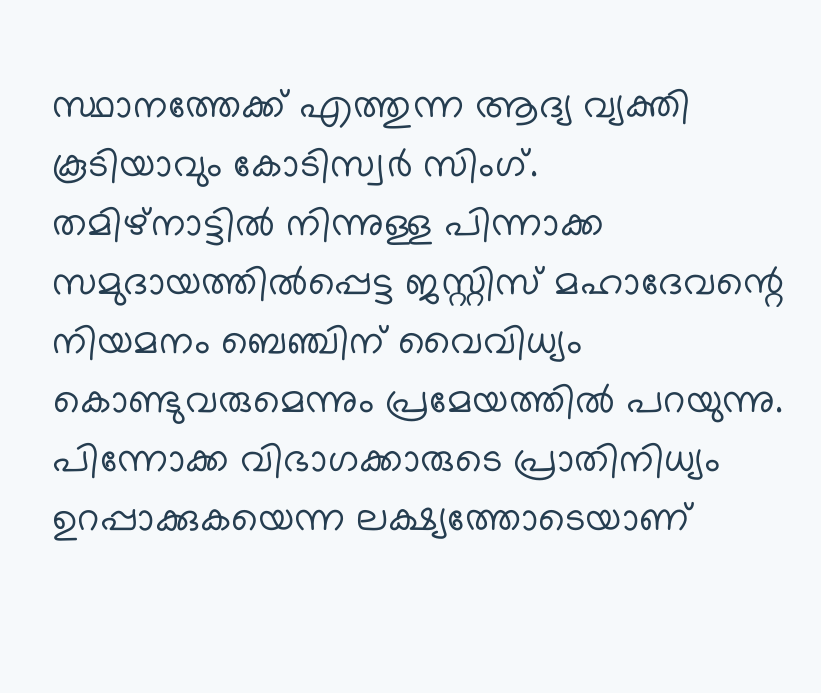സ്ഥാനത്തേക്ക് എത്തുന്ന ആദ്യ വ്യക്തി കൂടിയാവും കോടിസ്വർ സിംഗ്.
തമിഴ്നാട്ടിൽ നിന്നുള്ള പിന്നാക്ക സമുദായത്തിൽപ്പെട്ട ജസ്റ്റിസ് മഹാദേവന്റെ നിയമനം ബെഞ്ചിന് വൈവിധ്യം കൊണ്ടുവരുമെന്നും പ്രമേയത്തിൽ പറയുന്നു. പിന്നോക്ക വിഭാഗക്കാരുടെ പ്രാതിനിധ്യം ഉറപ്പാക്കുകയെന്ന ലക്ഷ്യത്തോടെയാണ്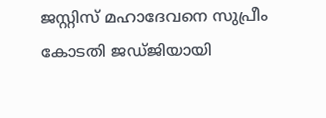ജസ്റ്റിസ് മഹാദേവനെ സുപ്രീം കോടതി ജഡ്ജിയായി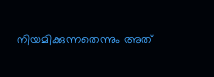നിയമിക്കുന്നതെന്നും അത്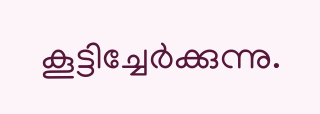കൂട്ടിച്ചേർക്കുന്നു.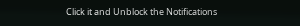Click it and Unblock the Notifications